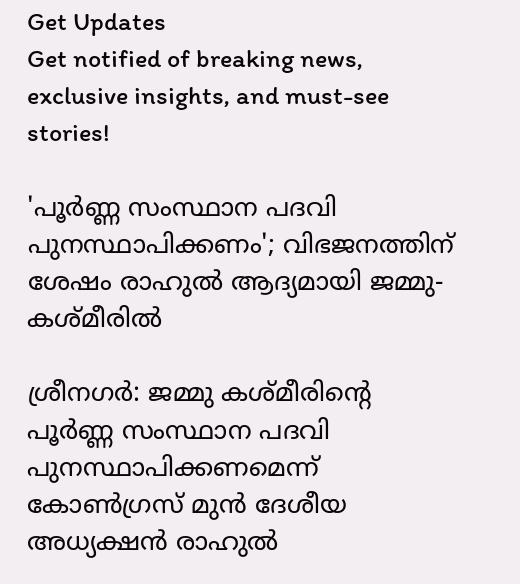Get Updates
Get notified of breaking news, exclusive insights, and must-see stories!

'പൂര്‍ണ്ണ സംസ്ഥാന പദവി പുനസ്ഥാപിക്കണം'; വിഭജനത്തിന് ശേഷം രാഹുല്‍ ആദ്യമായി ജമ്മു-കശ്മീരില്‍

ശ്രീനഗര്‍: ജമ്മു കശ്മീരിന്‍റെ പൂര്‍ണ്ണ സംസ്ഥാന പദവി പുനസ്ഥാപിക്കണമെന്ന് കോണ്‍ഗ്രസ് മുന്‍ ദേശീയ അധ്യക്ഷന്‍ രാഹുല്‍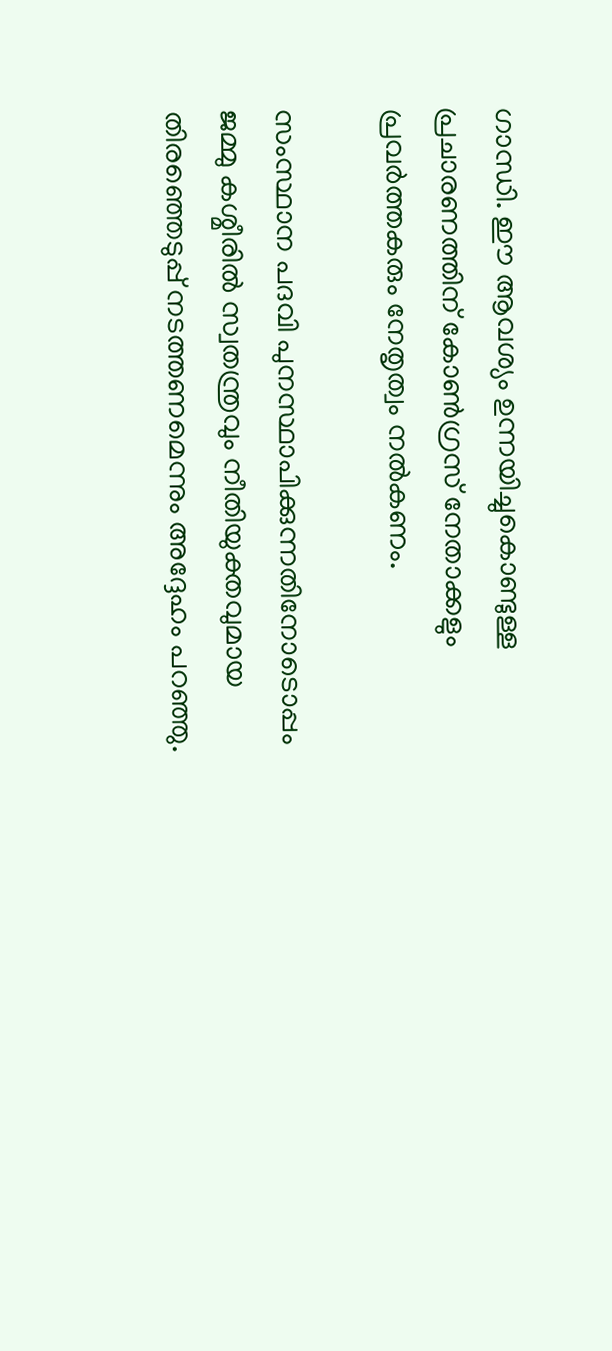ഗാന്ധി. ഈ ആവശ്യം ഉന്നയിച്ചുകൊണ്ടുള്ള പ്രചാരണത്തിന് കോണ്‍ഗ്രസ് നേതാക്കളും പ്രവര്‍ത്തകരും നേതൃത്വം നല്‍കണം.

സംസ്ഥാന പദവി പുനസ്ഥാപിക്കുന്നതിനോടൊപ്പം ജമ്മു കശ്മീരിൽ സ്വതന്ത്രവും നീതിയുക്തവുമായ തിരഞ്ഞെടുപ്പ് നടത്തണമെന്നും അദ്ദേഹം പറഞ്ഞു.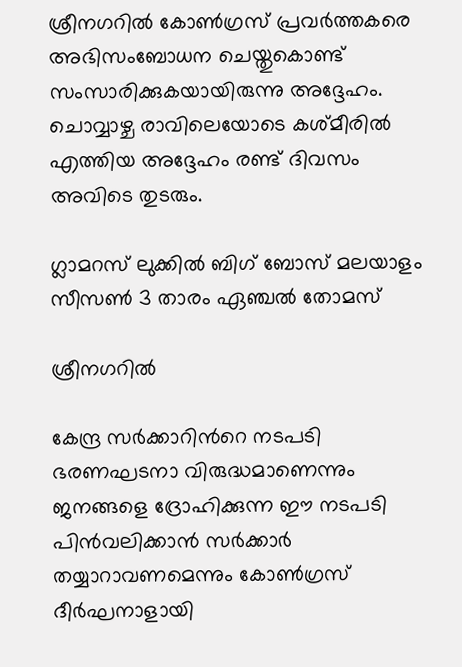ശ്രീനഗറില്‍ കോണ്‍ഗ്രസ് പ്രവര്‍ത്തകരെ അഭിസംബോധന ചെയ്തുകൊണ്ട് സംസാരിക്കുകയായിരുന്നു അദ്ദേഹം. ചൊവ്വാഴ്ച രാവിലെയോടെ കശ്മീരില്‍ എത്തിയ അദ്ദേഹം രണ്ട് ദിവസം അവിടെ തുടരും.

ഗ്ലാമറസ് ലുക്കില്‍ ബിഗ് ബോസ് മലയാളം സീസണ്‍ 3 താരം ഏഞ്ചല്‍ തോമസ്

ശ്രീനഗറിൽ

കേന്ദ്ര സര്‍ക്കാറിന്‍റെ നടപടി ഭരണഘടനാ വിരുദ്ധമാണെന്നും ജനങ്ങളെ ദ്രോഹിക്കുന്ന ഈ നടപടി പിന്‍വലിക്കാന്‍ സര്‍ക്കാര്‍ തയ്യാറാവണമെന്നും കോണ്‍ഗ്രസ് ദീര്‍ഘനാളായി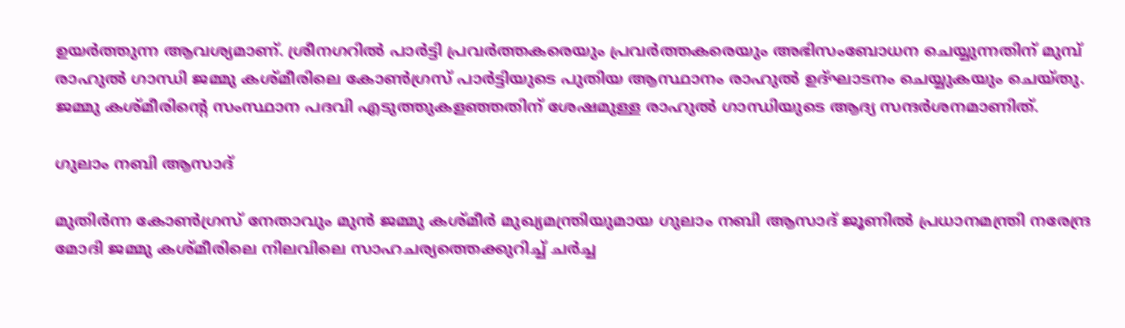ഉയര്‍ത്തുന്ന ആവശ്യമാണ്. ശ്രീനഗറിൽ പാർട്ടി പ്രവർത്തകരെയും പ്രവർത്തകരെയും അഭിസംബോധന ചെയ്യുന്നതിന് മുമ്പ് രാഹുൽ ഗാന്ധി ജമ്മു കശ്മീരിലെ കോൺഗ്രസ് പാർട്ടിയുടെ പുതിയ ആസ്ഥാനം രാഹുല്‍ ഉദ്ഘാടനം ചെയ്യുകയും ചെയ്തു. ജമ്മു കശ്മീരിന്‍റെ സംസ്ഥാന പദവി എടുത്തുകളഞ്ഞതിന് ശേഷമുള്ള രാഹുൽ ഗാന്ധിയുടെ ആദ്യ സന്ദർശനമാണിത്.

ഗുലാം നബി ആസാദ്

മുതിർന്ന കോൺഗ്രസ് നേതാവും മുൻ ജമ്മു കശ്മീർ മുഖ്യമന്ത്രിയുമായ ഗുലാം നബി ആസാദ് ജൂണില്‍ പ്രധാനമന്ത്രി നരേന്ദ്ര മോദി ജമ്മു കശ്മീരിലെ നിലവിലെ സാഹചര്യത്തെക്കുറിച്ച് ചര്‍ച്ച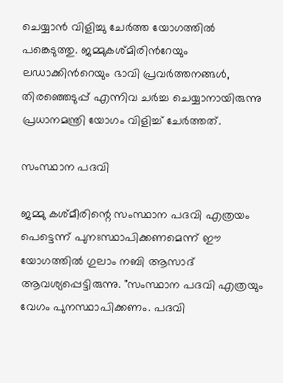ചെയ്യാന്‍ വിളിച്ചു ചേര്‍ത്ത യോഗത്തില്‍ പങ്കെടുത്തു. ജമ്മുകശ്മിരിന്‍റേയും ലഡാക്കിന്‍റെയും ഭാവി പ്രവര്‍ത്തനങ്ങള്‍, തിരഞ്ഞെടുപ്പ് എന്നിവ ചര്‍ച്ച ചെയ്യാനായിരുന്നു പ്രധാനമന്ത്രി യോഗം വിളിച്ച് ചേര്‍ത്തത്.

സംസ്ഥാന പദവി

ജമ്മു കശ്മീരിന്റെ സംസ്ഥാന പദവി എത്രയം പെട്ടെന്ന് പുനഃസ്ഥാപിക്കണമെന്ന് ഈ യോഗത്തില്‍ ഗുലാം നബി ആസാദ് ആവശ്യപ്പെട്ടിരുന്നു. "സംസ്ഥാന പദവി എത്രയും വേഗം പുനസ്ഥാപിക്കണം. പദവി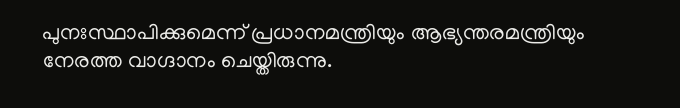പുനഃസ്ഥാപിക്കുമെന്ന് പ്രധാനമന്ത്രിയും ആഭ്യന്തരമന്ത്രിയും നേരത്ത വാഗ്ദാനം ചെയ്തിരുന്നു.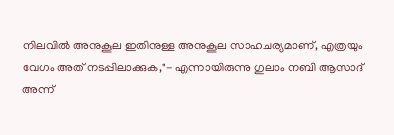നിലവില്‍ അനുകൂല ഇതിനുള്ള അനുകൂല സാഹചര്യമാണ്, എത്രയും വേഗം അത് നടപ്പിലാക്കുക,"- എന്നായിരുന്നു ഗുലാം നബി ആസാദ് അന്ന്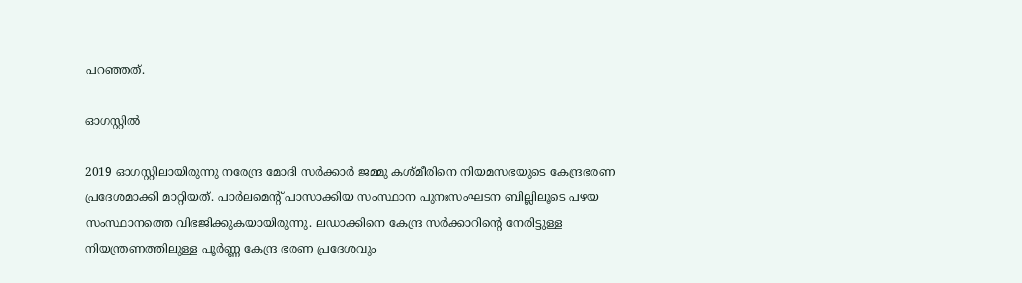പറഞ്ഞത്.

ഓഗസ്റ്റില്‍

2019 ഓഗസ്റ്റിലായിരുന്നു നരേന്ദ്ര മോദി സർക്കാർ ജമ്മു കശ്മീരിനെ നിയമസഭയുടെ കേന്ദ്രഭരണ പ്രദേശമാക്കി മാറ്റിയത്. പാർലമെന്റ് പാസാക്കിയ സംസ്ഥാന പുനഃസംഘടന ബില്ലിലൂടെ പഴയ സംസ്ഥാനത്തെ വിഭജിക്കുകയായിരുന്നു. ലഡാക്കിനെ കേന്ദ്ര സര്‍ക്കാറിന്‍റെ നേരിട്ടുള്ള നിയന്ത്രണത്തിലുള്ള പൂര്‍ണ്ണ കേന്ദ്ര ഭരണ പ്രദേശവും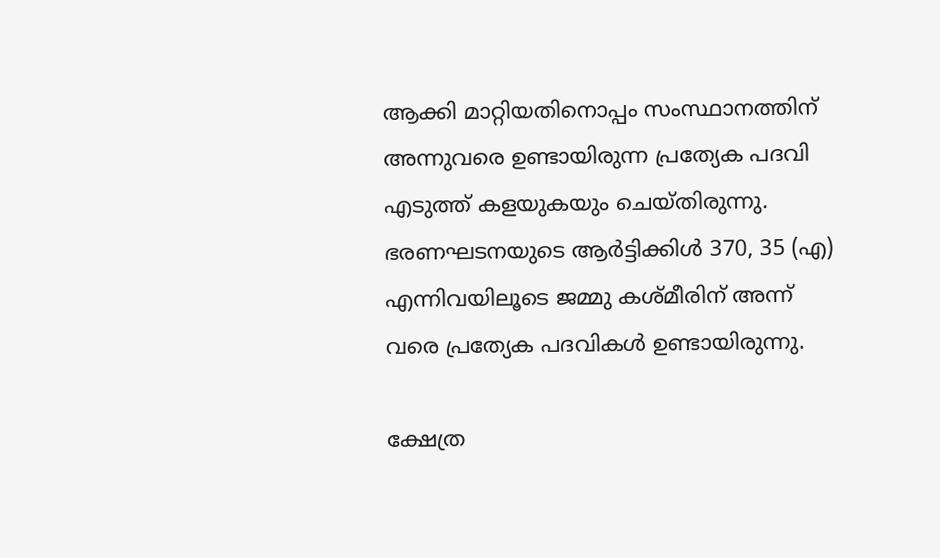ആക്കി മാറ്റിയതിനൊപ്പം സംസ്ഥാനത്തിന് അന്നുവരെ ഉണ്ടായിരുന്ന പ്രത്യേക പദവി എടുത്ത് കളയുകയും ചെയ്തിരുന്നു. ഭരണഘടനയുടെ ആർട്ടിക്കിൾ 370, 35 (എ) എന്നിവയിലൂടെ ജമ്മു കശ്മീരിന് അന്ന് വരെ പ്രത്യേക പദവികള്‍ ഉണ്ടായിരുന്നു.

ക്ഷേത്ര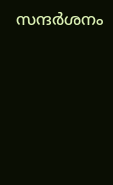സന്ദര്‍ശനം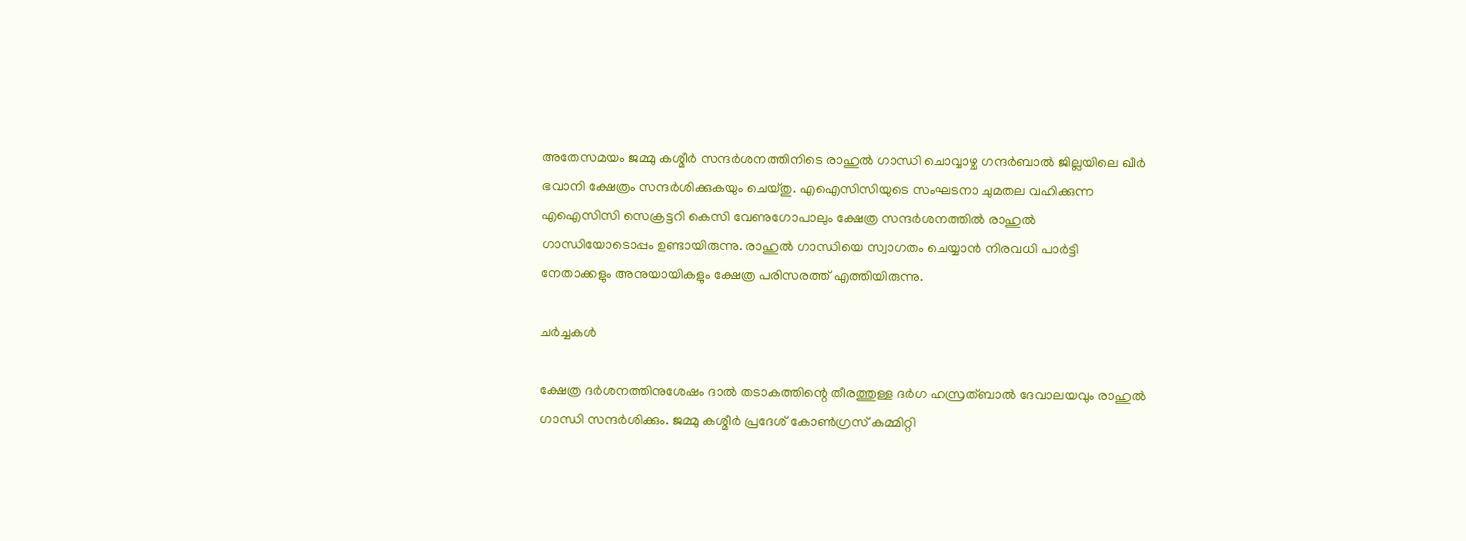അതേസമയം ജമ്മു കശ്മീർ സന്ദർശനത്തിനിടെ രാഹുൽ ഗാന്ധി ചൊവ്വാഴ്ച ഗന്ദർബാൽ ജില്ലയിലെ ഖീർ ഭവാനി ക്ഷേത്രം സന്ദർശിക്കുകയും ചെയ്തു. എഐസിസിയുടെ സംഘടനാ ചുമതല വഹിക്കുന്ന എഐസിസി സെക്രട്ടറി കെസി വേണുഗോപാലും ക്ഷേത്ര സന്ദര്‍ശനത്തില്‍ രാഹുല്‍ ഗാന്ധിയോടൊപ്പം ഉണ്ടായിരുന്നു. രാഹുല്‍ ഗാന്ധിയെ സ്വാഗതം ചെയ്യാന്‍ നിരവധി പാർട്ടി നേതാക്കളും അനുയായികളും ക്ഷേത്ര പരിസരത്ത് എത്തിയിരുന്നു.

ചര്‍ച്ചകള്‍

ക്ഷേത്ര ദർശനത്തിനുശേഷം ദാൽ തടാകത്തിന്റെ തീരത്തുള്ള ദർഗ ഹസ്രത്ബാൽ ദേവാലയവും രാഹുല്‍ ഗാന്ധി സന്ദർശിക്കും. ജമ്മു കശ്മീർ പ്രദേശ് കോൺഗ്രസ് കമ്മിറ്റി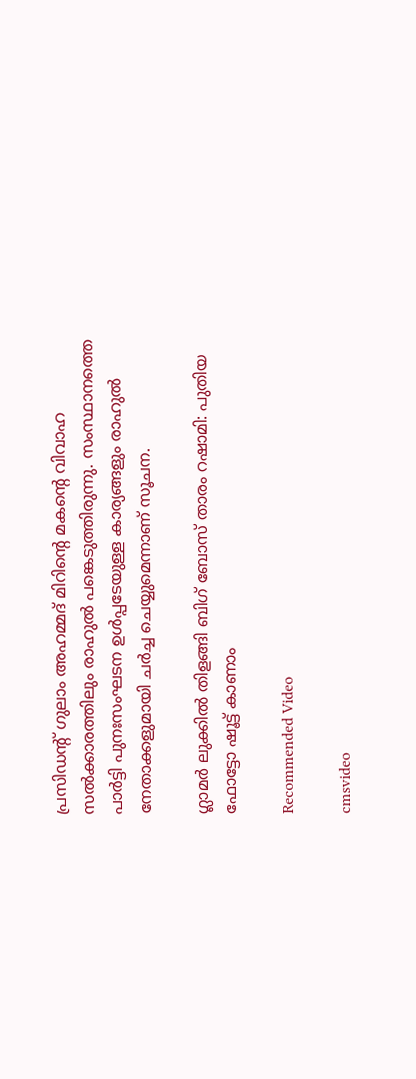പ്രസിഡന്റ് ഗുലാം അഹമ്മദ് മിറിന്റെ മകന്റെ വിവാഹ സൽക്കാരത്തിലും രാഹുല്‍ പങ്കെടുത്തിരുന്നു. സംസ്ഥാനത്തെ പാര്‍ട്ടി പുനഃസംഘടന ഉള്‍പ്പടേയുള്ള കാര്യങ്ങളും രാഹുല്‍ നേതാക്കളുമായി ചര്‍ച്ച ചെയ്യുമെന്നാണ് സൂചന.

ഗ്ലാമര്‍ ലുക്കില്‍ തിളങ്ങി ബിഗ് ബോസ് താരം റഷാമി: പുതിയ ഫോട്ടോ ഷൂട്ട് കാണാം

Recommended Video

cmsvideo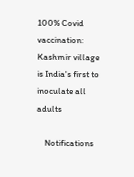100% Covid vaccination: Kashmir village is India's first to inoculate all adults

    Notifications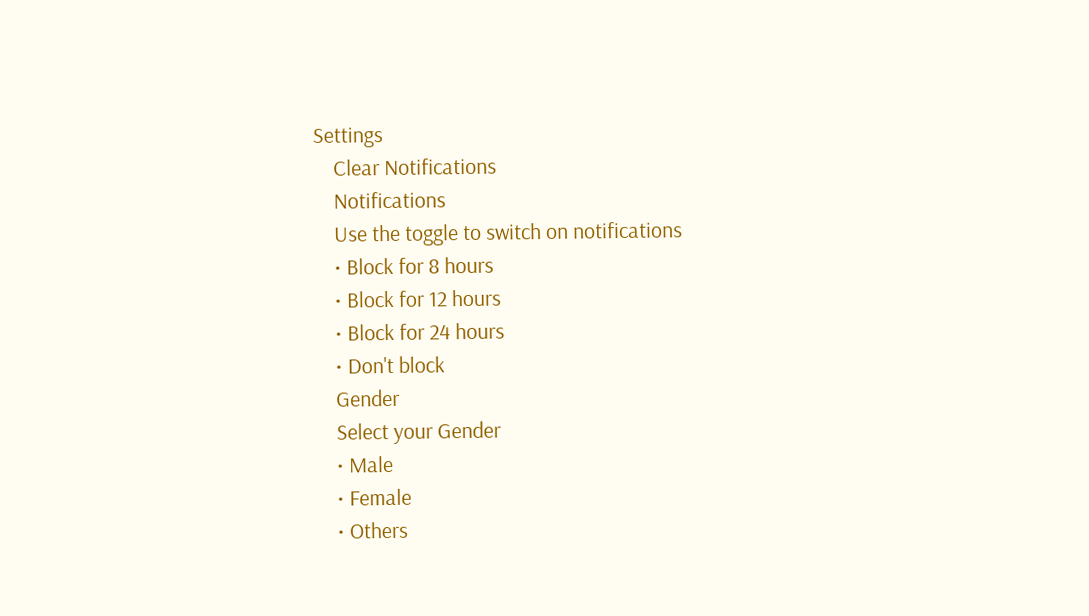Settings
    Clear Notifications
    Notifications
    Use the toggle to switch on notifications
    • Block for 8 hours
    • Block for 12 hours
    • Block for 24 hours
    • Don't block
    Gender
    Select your Gender
    • Male
    • Female
    • Others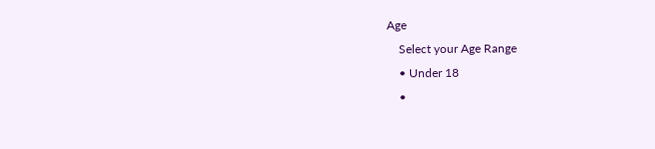Age
    Select your Age Range
    • Under 18
    •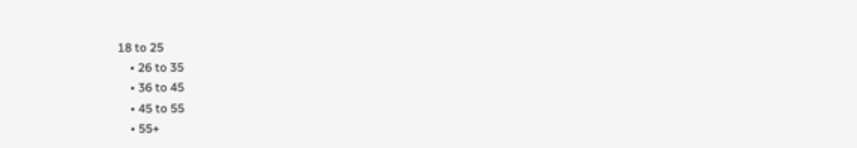18 to 25
    • 26 to 35
    • 36 to 45
    • 45 to 55
    • 55+